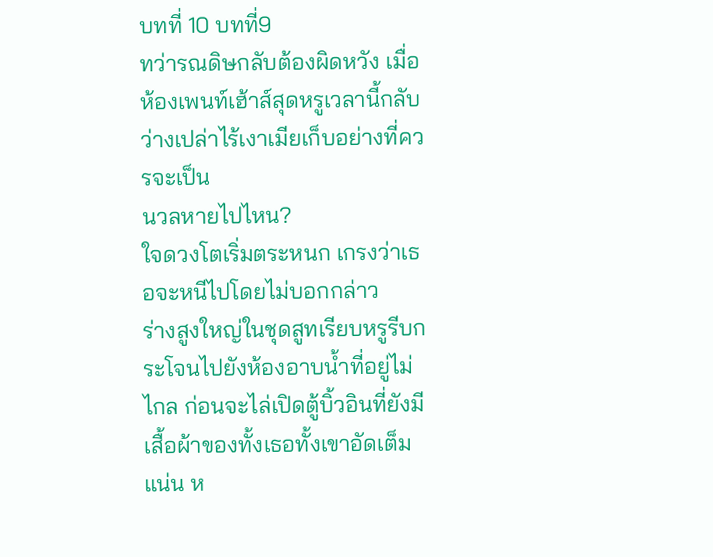บทที่ 10 บทที่9
ทว่ารณดิษกลับต้องผิดหวัง เมื่อห้องเพนท์เฮ้าส์สุดหรูเวลานี้กลับว่างเปล่าไร้เงาเมียเก็บอย่างที่ควรจะเป็น
นวลหายไปไหน?
ใจดวงโตเริ่มตระหนก เกรงว่าเธอจะหนีไปโดยไม่บอกกล่าว
ร่างสูงใหญ่ในชุดสูทเรียบหรูรีบกระโจนไปยังห้องอาบน้ำที่อยู่ไม่ไกล ก่อนจะไล่เปิดตู้บิ้วอินที่ยังมีเสื้อผ้าของทั้งเธอทั้งเขาอัดเต็มแน่น ห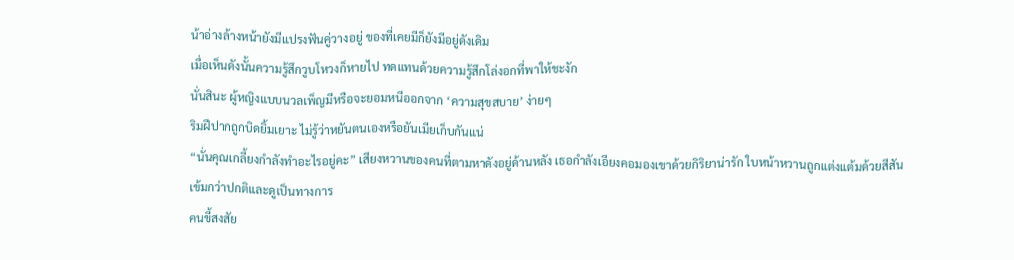น้าอ่างล้างหน้ายังมีแปรงฟันคู่วางอยู่ ของที่เคยมีก็ยังมีอยู่ดังเดิม
เมื่อเห็นดังนั้นความรู้สึกวูบโหวงก็หายไป ทดแทนด้วยความรู้สึกโล่งอกที่พาให้ชะงัก
นั่นสินะ ผู้หญิงแบบนวลเพ็ญมีหรือจะยอมหนีออกจาก ‘ความสุขสบาย’ ง่ายๆ
ริมฝีปากถูกบิดยิ้มเยาะ ไม่รู้ว่าหยันตนเองหรือยันเมียเก็บกันแน่
“นั่นคุณเกลี้ยงกำลังทำอะไรอยู่คะ” เสียงหวานของคนที่ตามหาดังอยู่ด้านหลัง เธอกำลังเอียงคอมองเขาด้วยกิริยาน่ารัก ใบหน้าหวานถูกแต่งแต้มด้วยสีสันเข้มกว่าปกติและดูเป็นทางการ
คนขี้สงสัย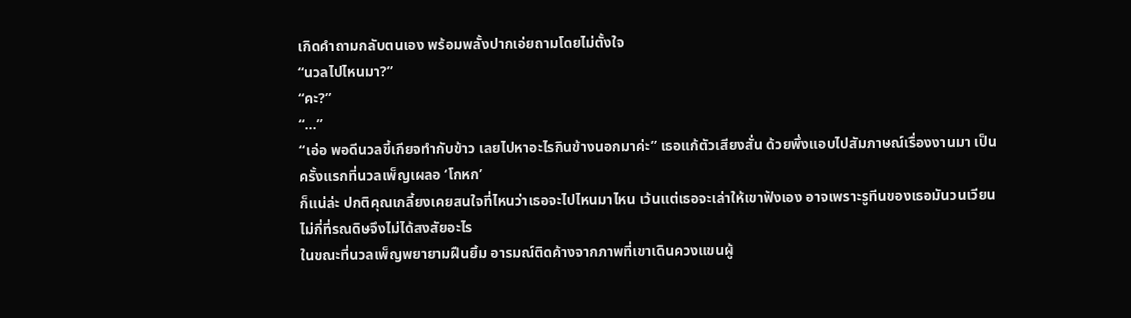เกิดคำถามกลับตนเอง พร้อมพลั้งปากเอ่ยถามโดยไม่ตั้งใจ
“นวลไปไหนมา?”
“คะ?”
“…”
“เอ่อ พอดีนวลขี้เกียจทำกับข้าว เลยไปหาอะไรกินข้างนอกมาค่ะ” เธอแก้ตัวเสียงสั่น ด้วยพึ่งแอบไปสัมภาษณ์เรื่องงานมา เป็นครั้งแรกที่นวลเพ็ญเผลอ ‘โกหก’
ก็แน่ล่ะ ปกติคุณเกลี้ยงเคยสนใจที่ไหนว่าเธอจะไปไหนมาไหน เว้นแต่เธอจะเล่าให้เขาฟังเอง อาจเพราะรูทีนของเธอมันวนเวียนไม่กี่ที่รณดิษจึงไม่ได้สงสัยอะไร
ในขณะที่นวลเพ็ญพยายามฝืนยิ้ม อารมณ์ติดค้างจากภาพที่เขาเดินควงแขนผู้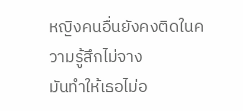หญิงคนอื่นยังคงติดในความรู้สึกไม่จาง
มันทำให้เธอไม่อ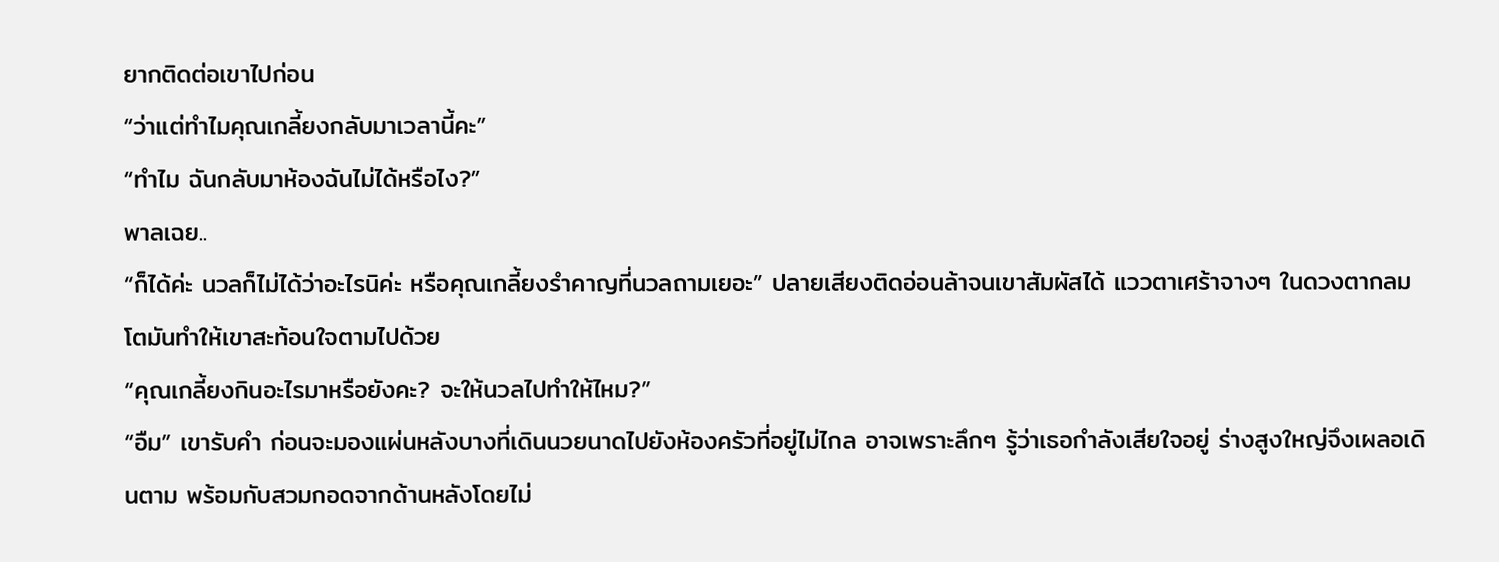ยากติดต่อเขาไปก่อน
“ว่าแต่ทำไมคุณเกลี้ยงกลับมาเวลานี้คะ”
“ทำไม ฉันกลับมาห้องฉันไม่ได้หรือไง?”
พาลเฉย..
“ก็ได้ค่ะ นวลก็ไม่ได้ว่าอะไรนิค่ะ หรือคุณเกลี้ยงรำคาญที่นวลถามเยอะ” ปลายเสียงติดอ่อนล้าจนเขาสัมผัสได้ แววตาเศร้าจางๆ ในดวงตากลมโตมันทำให้เขาสะท้อนใจตามไปด้วย
“คุณเกลี้ยงกินอะไรมาหรือยังคะ? จะให้นวลไปทำให้ไหม?”
“อืม” เขารับคำ ก่อนจะมองแผ่นหลังบางที่เดินนวยนาดไปยังห้องครัวที่อยู่ไม่ไกล อาจเพราะลึกๆ รู้ว่าเธอกำลังเสียใจอยู่ ร่างสูงใหญ่จึงเผลอเดินตาม พร้อมกับสวมกอดจากด้านหลังโดยไม่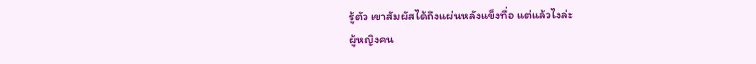รู้ตัว เขาสัมผัสได้ถึงแผ่นหลังแข็งทื่อ แต่แล้วไงล่ะ
ผู้หญิงคน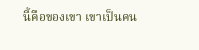นี้คือของเขา เขาเป็นคน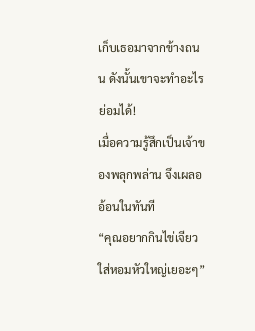เก็บเธอมาจากข้างถนน ดังนั้นเขาจะทำอะไรย่อมได้!
เมื่อความรู้สึกเป็นเจ้าของพลุกพล่าน จึงเผลออ้อนในทันที
“คุณอยากกินไข่เจียวใส่หอมหัวใหญ่เยอะๆ”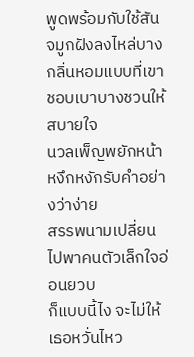พูดพร้อมกับใช้สันจมูกฝังลงไหล่บาง
กลิ่นหอมแบบที่เขาชอบเบาบางชวนให้สบายใจ
นวลเพ็ญพยักหน้าหงึกหงักรับคำอย่างว่าง่าย
สรรพนามเปลี่ยนไปพาคนตัวเล็กใจอ่อนยวบ
ก็แบบนี้ไง จะไม่ให้เธอหวั่นไหว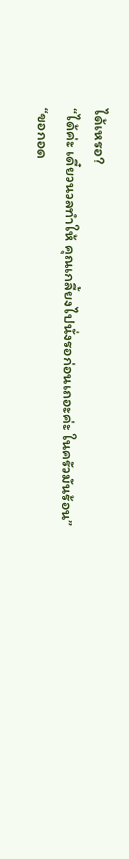ได้เหรอ?
“ได้ค่ะ เดี๋ยวนวลทำให้ คุณเกลี้ยงไปนั่งรอก่อนเถอะค่ะ ในครัวมันร้อน”
“ขอกอด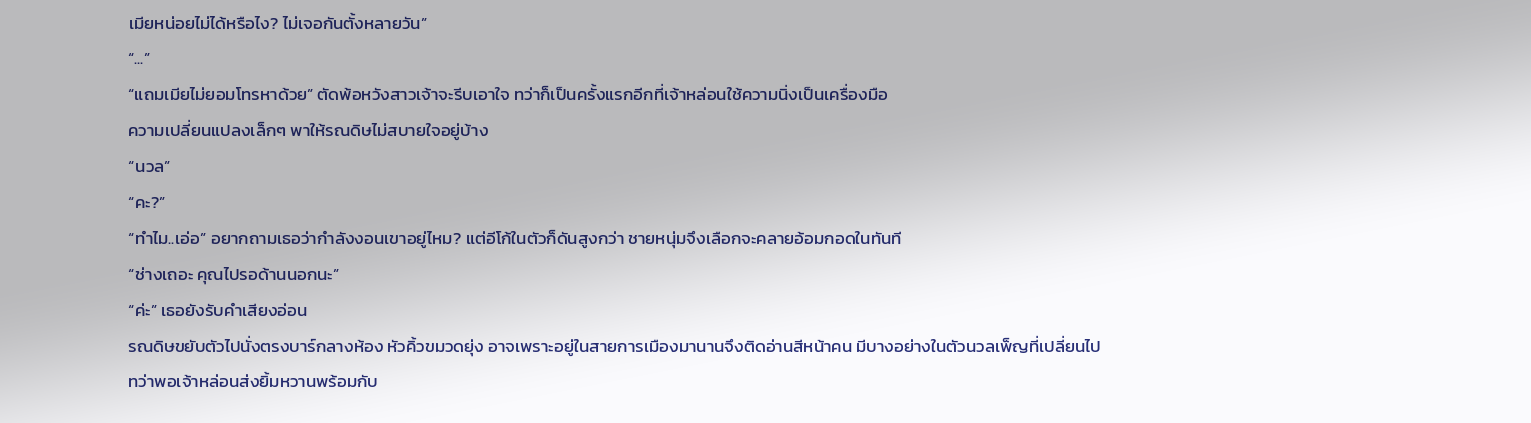เมียหน่อยไม่ได้หรือไง? ไม่เจอกันตั้งหลายวัน”
“...”
“แถมเมียไม่ยอมโทรหาด้วย” ตัดพ้อหวังสาวเจ้าจะรีบเอาใจ ทว่าก็เป็นครั้งแรกอีกที่เจ้าหล่อนใช้ความนิ่งเป็นเครื่องมือ
ความเปลี่ยนแปลงเล็กๆ พาให้รณดิษไม่สบายใจอยู่บ้าง
“นวล”
“คะ?”
“ทำไม..เอ่อ” อยากถามเธอว่ากำลังงอนเขาอยู่ไหม? แต่อีโก้ในตัวก็ดันสูงกว่า ชายหนุ่มจึงเลือกจะคลายอ้อมกอดในทันที
“ช่างเถอะ คุณไปรอด้านนอกนะ”
“ค่ะ” เธอยังรับคำเสียงอ่อน
รณดิษขยับตัวไปนั่งตรงบาร์กลางห้อง หัวคิ้วขมวดยุ่ง อาจเพราะอยู่ในสายการเมืองมานานจึงติดอ่านสีหน้าคน มีบางอย่างในตัวนวลเพ็ญที่เปลี่ยนไป ทว่าพอเจ้าหล่อนส่งยิ้มหวานพร้อมกับ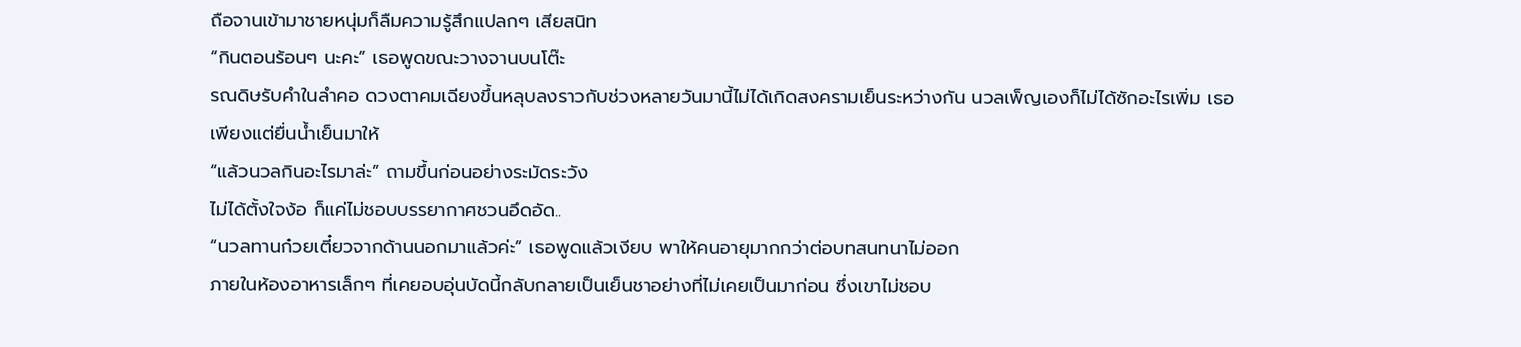ถือจานเข้ามาชายหนุ่มก็ลืมความรู้สึกแปลกๆ เสียสนิท
“กินตอนร้อนๆ นะคะ” เธอพูดขณะวางจานบนโต๊ะ
รณดิษรับคำในลำคอ ดวงตาคมเฉียงขึ้นหลุบลงราวกับช่วงหลายวันมานี้ไม่ได้เกิดสงครามเย็นระหว่างกัน นวลเพ็ญเองก็ไม่ได้ซักอะไรเพิ่ม เธอเพียงแต่ยื่นน้ำเย็นมาให้
“แล้วนวลกินอะไรมาล่ะ” ถามขึ้นก่อนอย่างระมัดระวัง
ไม่ได้ตั้งใจง้อ ก็แค่ไม่ชอบบรรยากาศชวนอึดอัด..
“นวลทานก๋วยเตี๋ยวจากด้านนอกมาแล้วค่ะ” เธอพูดแล้วเงียบ พาให้คนอายุมากกว่าต่อบทสนทนาไม่ออก
ภายในห้องอาหารเล็กๆ ที่เคยอบอุ่นบัดนี้กลับกลายเป็นเย็นชาอย่างที่ไม่เคยเป็นมาก่อน ซึ่งเขาไม่ชอบ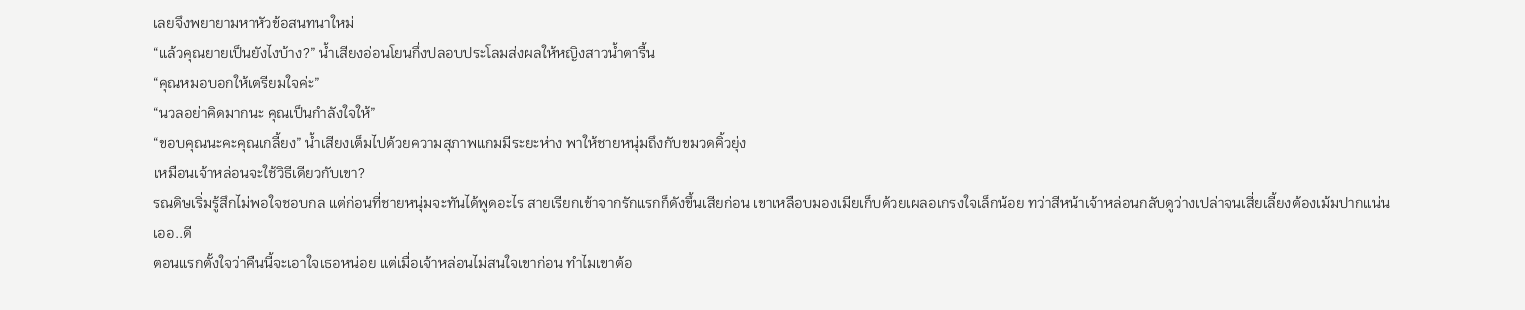เลยจึงพยายามหาหัวข้อสนทนาใหม่
“แล้วคุณยายเป็นยังไงบ้าง?” น้ำเสียงอ่อนโยนกึ่งปลอบประโลมส่งผลให้หญิงสาวน้ำตารื้น
“คุณหมอบอกให้เตรียมใจค่ะ”
“นวลอย่าคิดมากนะ คุณเป็นกำลังใจให้”
“ขอบคุณนะคะคุณเกลี้ยง” น้ำเสียงเต็มไปด้วยความสุภาพแกมมีระยะห่าง พาให้ชายหนุ่มถึงกับขมวดคิ้วยุ่ง
เหมือนเจ้าหล่อนจะใช้วิธีเดียวกับเขา?
รณดิษเริ่มรู้สึกไม่พอใจชอบกล แต่ก่อนที่ชายหนุ่มจะทันได้พูดอะไร สายเรียกเข้าจากรักแรกก็ดังขึ้นเสียก่อน เขาเหลือบมองเมียเก็บด้วยเผลอเกรงใจเล็กน้อย ทว่าสีหน้าเจ้าหล่อนกลับดูว่างเปล่าจนเสี่ยเลี้ยงต้องเม้มปากแน่น
เออ..ดี
ตอนแรกตั้งใจว่าคืนนี้จะเอาใจเธอหน่อย แต่เมื่อเจ้าหล่อนไม่สนใจเขาก่อน ทำไมเขาต้อ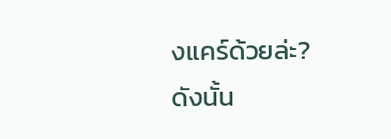งแคร์ด้วยล่ะ?
ดังนั้น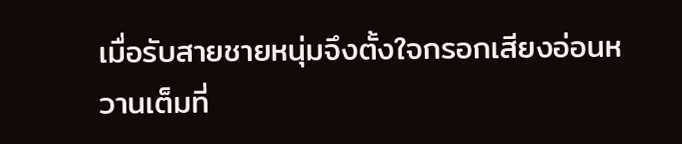เมื่อรับสายชายหนุ่มจึงตั้งใจกรอกเสียงอ่อนหวานเต็มที่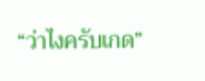“ว่าไงครับเกด”